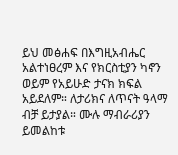ይህ መፅሐፍ በእግዚአብሔር አልተነፀረም እና የክርስቲያን ካኖን ወይም የአይሁድ ታናክ ክፍል አይደለም። ለታሪክና ለጥናት ዓላማ ብቻ ይታያል። ሙሉ ማብራሪያን ይመልከቱ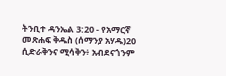ትንቢተ ዳንኤል 3:20 - የአማርኛ መጽሐፍ ቅዱስ (ሰማንያ አሃዱ)20 ሲድራቅንና ሚሳቅን፥ አብደናጎንም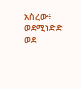አስረው፥ ወደሚነድድ ወደ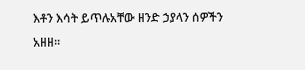እቶን እሳት ይጥሉአቸው ዘንድ ኃያላን ሰዎችን አዘዘ።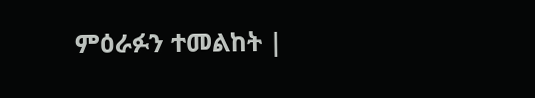ምዕራፉን ተመልከት |